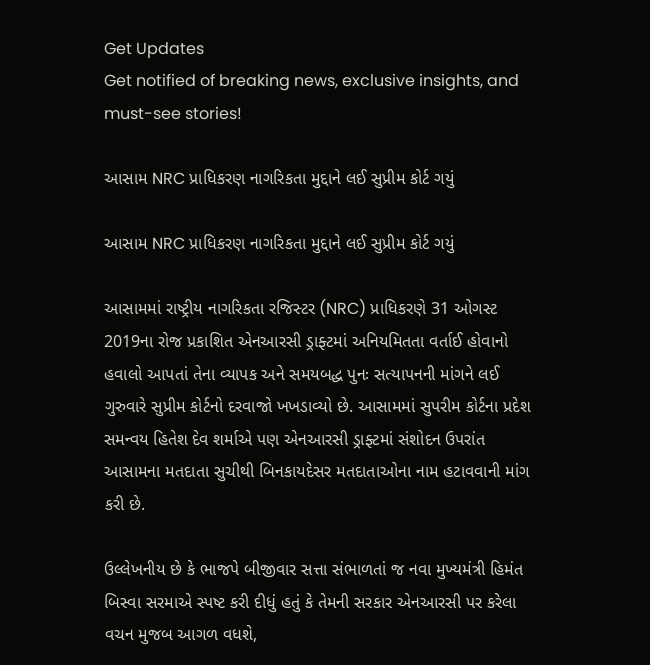Get Updates
Get notified of breaking news, exclusive insights, and must-see stories!

આસામ NRC પ્રાધિકરણ નાગરિકતા મુદ્દાને લઈ સુપ્રીમ કોર્ટ ગયું

આસામ NRC પ્રાધિકરણ નાગરિકતા મુદ્દાને લઈ સુપ્રીમ કોર્ટ ગયું

આસામમાં રાષ્ટ્રીય નાગરિકતા રજિસ્ટર (NRC) પ્રાધિકરણે 31 ઓગસ્ટ 2019ના રોજ પ્રકાશિત એનઆરસી ડ્રાફ્ટમાં અનિયમિતતા વર્તાઈ હોવાનો હવાલો આપતાં તેના વ્યાપક અને સમયબદ્ધ પુનઃ સત્યાપનની માંગને લઈ ગુરુવારે સુપ્રીમ કોર્ટનો દરવાજો ખખડાવ્યો છે. આસામમાં સુપરીમ કોર્ટના પ્રદેશ સમન્વય હિતેશ દેવ શર્માએ પણ એનઆરસી ડ્રાફ્ટમાં સંશોદન ઉપરાંત આસામના મતદાતા સુચીથી બિનકાયદેસર મતદાતાઓના નામ હટાવવાની માંગ કરી છે.

ઉલ્લેખનીય છે કે ભાજપે બીજીવાર સત્તા સંભાળતાં જ નવા મુખ્યમંત્રી હિમંત બિસ્વા સરમાએ સ્પષ્ટ કરી દીધું હતું કે તેમની સરકાર એનઆરસી પર કરેલા વચન મુજબ આગળ વધશે,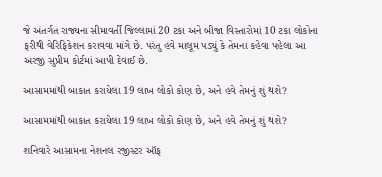જે અંતર્ગત રાજ્યના સીમાવર્તી જિલ્લામાં 20 ટકા અને બીજા વિસ્તારોમાં 10 ટકા લોકોના ફરીથી વેરિફિકેશન કરાવવા માંગે છે. પરંતુ હવે માલૂમ પડ્યું કે તેમના કહેવા પહેલા આ અરજી સુપ્રીમ કોર્ટમાં આપી દેવાઈ છે.

આસામમાંથી બાકાત કરાયેલા 19 લાખ લોકો કોણ છે, અને હવે તેમનું શું થશે?

આસામમાંથી બાકાત કરાયેલા 19 લાખ લોકો કોણ છે, અને હવે તેમનું શું થશે?

શનિવારે આસામના નેશનલ રજીસ્ટર ઑફ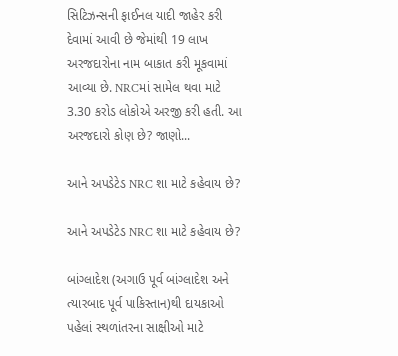સિટિઝન્સની ફાઈનલ યાદી જાહેર કરી દેવામાં આવી છે જેમાંથી 19 લાખ અરજદારોના નામ બાકાત કરી મૂકવામાં આવ્યા છે. NRCમાં સામેલ થવા માટે 3.30 કરોડ લોકોએ અરજી કરી હતી. આ અરજદારો કોણ છે? જાણો...

આને અપડેટેડ NRC શા માટે કહેવાય છે?

આને અપડેટેડ NRC શા માટે કહેવાય છે?

બાંગ્લાદેશ (અગાઉ પૂર્વ બાંગ્લાદેશ અને ત્યારબાદ પૂર્વ પાકિસ્તાન)થી દાયકાઓ પહેલાં સ્થળાંતરના સાક્ષીઓ માટે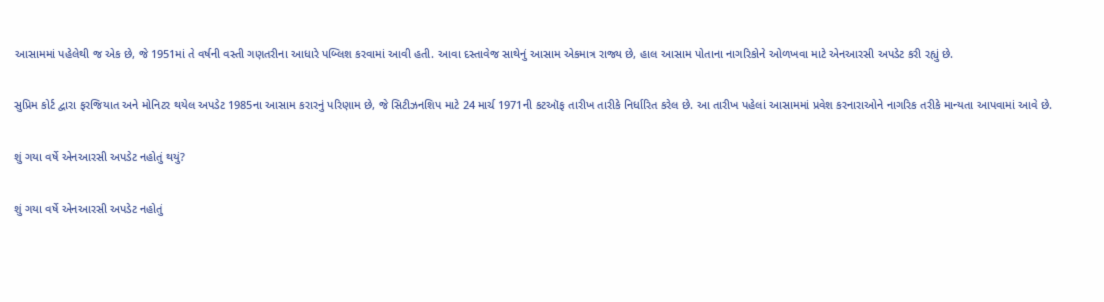આસામમાં પહેલેથી જ એક છે, જે 1951માં તે વર્ષની વસ્તી ગણતરીના આધારે પબ્લિશ કરવામાં આવી હતી. આવા દસ્તાવેજ સાથેનું આસામ એકમાત્ર રાજ્ય છે, હાલ આસામ પોતાના નાગરિકોને ઓળખવા માટે એનઆરસી અપડેટ કરી રહ્યું છે.

સુપ્રિમ કોર્ટ દ્વારા ફરજિયાત અને મોનિટર થયેલ અપડેટ 1985ના આસામ કરારનું પરિણામ છે, જે સિટીઝનશિપ માટે 24 માર્ચ 1971ની કટઑફ તારીખ તારીકે નિર્ધારિત કરેલ છે. આ તારીખ પહેલાં આસામમાં પ્રવેશ કરનારાઓને નાગરિક તરીકે માન્યતા આપવામાં આવે છે.

શું ગયા વર્ષે એનઆરસી અપડેટ નહોતું થયું?

શું ગયા વર્ષે એનઆરસી અપડેટ નહોતું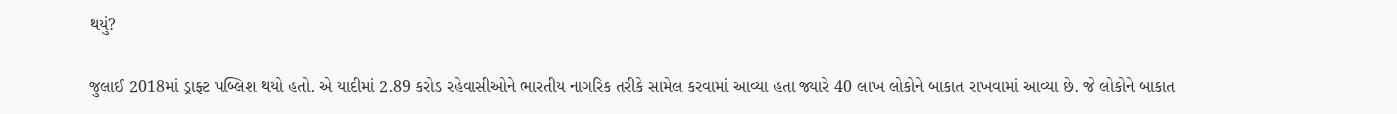થયું?

જુલાઈ 2018માં ડ્રાફ્ટ પબ્લિશ થયો હતો. એ યાદીમાં 2.89 કરોડ રહેવાસીઓને ભારતીય નાગરિક તરીકે સામેલ કરવામાં આવ્યા હતા જ્યારે 40 લાખ લોકોને બાકાત રાખવામાં આવ્યા છે. જે લોકોને બાકાત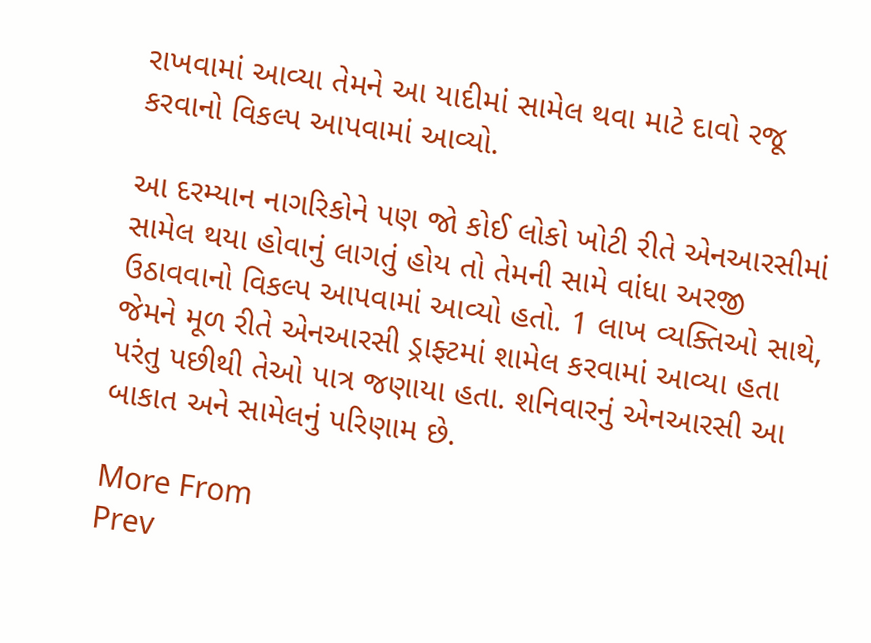રાખવામાં આવ્યા તેમને આ યાદીમાં સામેલ થવા માટે દાવો રજૂ કરવાનો વિકલ્પ આપવામાં આવ્યો.

આ દરમ્યાન નાગરિકોને પણ જો કોઈ લોકો ખોટી રીતે એનઆરસીમાં સામેલ થયા હોવાનું લાગતું હોય તો તેમની સામે વાંધા અરજી ઉઠાવવાનો વિકલ્પ આપવામાં આવ્યો હતો. 1 લાખ વ્યક્તિઓ સાથે, જેમને મૂળ રીતે એનઆરસી ડ્રાફ્ટમાં શામેલ કરવામાં આવ્યા હતા પરંતુ પછીથી તેઓ પાત્ર જણાયા હતા. શનિવારનું એનઆરસી આ બાકાત અને સામેલનું પરિણામ છે.

More From
Prev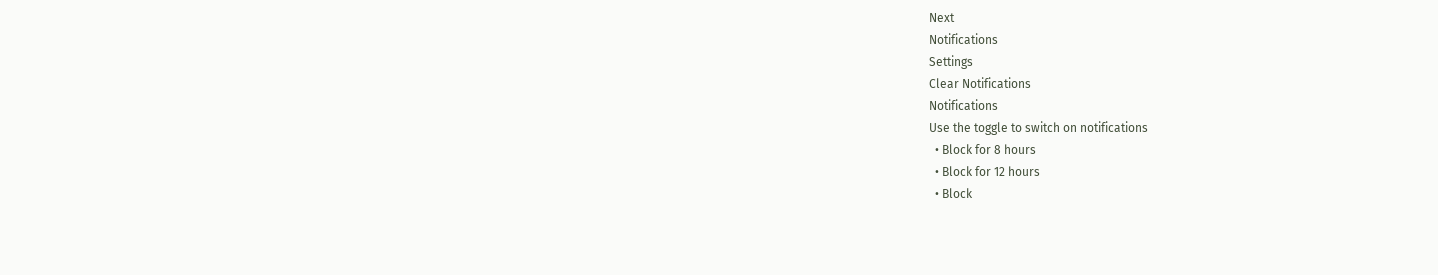Next
Notifications
Settings
Clear Notifications
Notifications
Use the toggle to switch on notifications
  • Block for 8 hours
  • Block for 12 hours
  • Block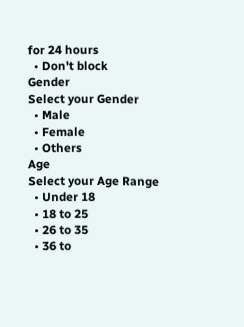for 24 hours
  • Don't block
Gender
Select your Gender
  • Male
  • Female
  • Others
Age
Select your Age Range
  • Under 18
  • 18 to 25
  • 26 to 35
  • 36 to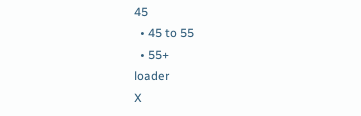45
  • 45 to 55
  • 55+
loader
X